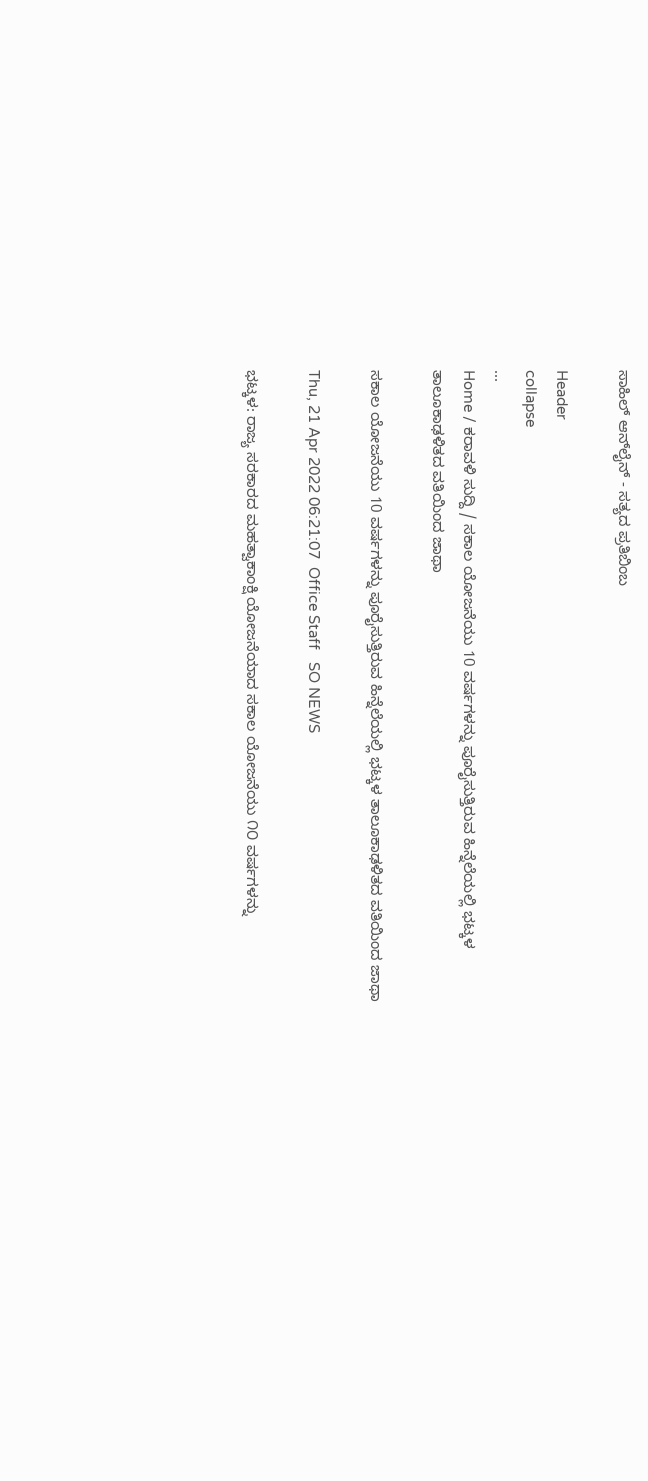ಸಾಹಿಲ್ ಆನ್‌ಲೈನ್ - ಸತ್ಯದ ಪ್ರತಿಬಿಂಬ

Header
collapse
...
Home / ಕರಾವಳಿ ಸುದ್ದಿ / ಸಕಾಲ ಯೋಜನೆಯು 10 ವರ್ಷಗಳನ್ನು ಪೂರೈಸುತ್ತಿರುವ ಹಿನ್ನೆಲೆಯಲ್ಲಿ ಭಟ್ಕಳ ತಾಲೂಕಾಢಳಿತದ ವತಿಯಿಂದ ಜಾಥಾ

ಸಕಾಲ ಯೋಜನೆಯು 10 ವರ್ಷಗಳನ್ನು ಪೂರೈಸುತ್ತಿರುವ ಹಿನ್ನೆಲೆಯಲ್ಲಿ ಭಟ್ಕಳ ತಾಲೂಕಾಢಳಿತದ ವತಿಯಿಂದ ಜಾಥಾ

Thu, 21 Apr 2022 06:21:07  Office Staff   SO NEWS

ಭಟ್ಕಳ: ರಾಜ್ಯ ಸರಕಾರದ ಮಹತ್ವಾಕಾಂಕ್ಷಿ ಯೋಜನೆಯಾದ ಸಕಾಲ ಯೋಜನೆಯು ೧೦ ವರ್ಷಗಳನ್ನು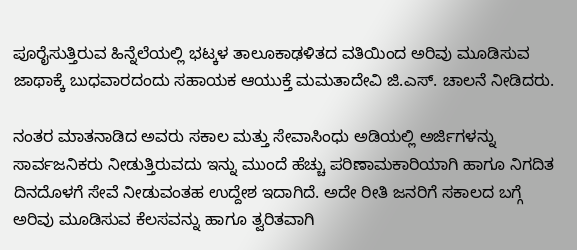ಪೂರೈಸುತ್ತಿರುವ ಹಿನ್ನೆಲೆಯಲ್ಲಿ ಭಟ್ಕಳ ತಾಲೂಕಾಢಳಿತದ ವತಿಯಿಂದ ಅರಿವು ಮೂಡಿಸುವ ಜಾಥಾಕ್ಕೆ ಬುಧವಾರದಂದು ಸಹಾಯಕ ಆಯುಕ್ತೆ ಮಮತಾದೇವಿ ಜಿ.ಎಸ್. ಚಾಲನೆ ನೀಡಿದರು.

ನಂತರ ಮಾತನಾಡಿದ ಅವರು ಸಕಾಲ ಮತ್ತು ಸೇವಾಸಿಂಧು ಅಡಿಯಲ್ಲಿ ಅರ್ಜಿಗಳನ್ನು ಸಾರ್ವಜನಿಕರು ನೀಡುತ್ತಿರುವದು ಇನ್ನು ಮುಂದೆ ಹೆಚ್ಚು ಪರಿಣಾಮಕಾರಿಯಾಗಿ ಹಾಗೂ ನಿಗದಿತ ದಿನದೊಳಗೆ ಸೇವೆ ನೀಡುವಂತಹ ಉದ್ದೇಶ ಇದಾಗಿದೆ. ಅದೇ ರೀತಿ ಜನರಿಗೆ ಸಕಾಲದ ಬಗ್ಗೆ ಅರಿವು ಮೂಡಿಸುವ ಕೆಲಸವನ್ನು ಹಾಗೂ ತ್ವರಿತವಾಗಿ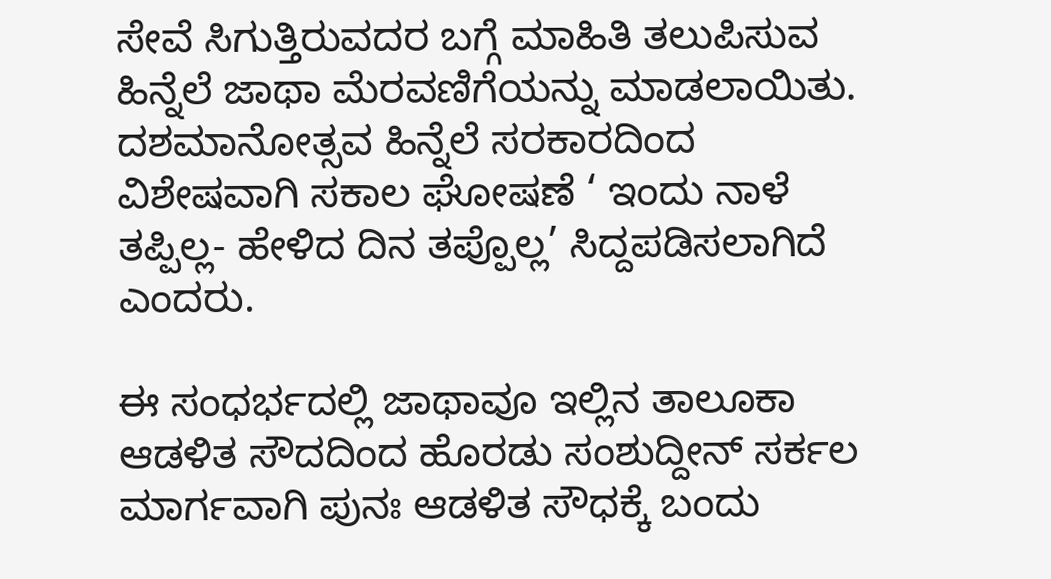ಸೇವೆ ಸಿಗುತ್ತಿರುವದರ ಬಗ್ಗೆ ಮಾಹಿತಿ ತಲುಪಿಸುವ ಹಿನ್ನೆಲೆ ಜಾಥಾ ಮೆರವಣಿಗೆಯನ್ನು ಮಾಡಲಾಯಿತು. ದಶಮಾನೋತ್ಸವ ಹಿನ್ನೆಲೆ ಸರಕಾರದಿಂದ ವಿಶೇಷವಾಗಿ ಸಕಾಲ ಘೋಷಣೆ ‘ ಇಂದು ನಾಳೆ ತಪ್ಪಿಲ್ಲ- ಹೇಳಿದ ದಿನ ತಪ್ಪೊಲ್ಲ’ ಸಿದ್ದಪಡಿಸಲಾಗಿದೆ ಎಂದರು.

ಈ ಸಂಧರ್ಭದಲ್ಲಿ ಜಾಥಾವೂ ಇಲ್ಲಿನ ತಾಲೂಕಾ ಆಡಳಿತ ಸೌದದಿಂದ ಹೊರಡು ಸಂಶುದ್ದೀನ್ ಸರ್ಕಲ ಮಾರ್ಗವಾಗಿ ಪುನಃ ಆಡಳಿತ ಸೌಧಕ್ಕೆ ಬಂದು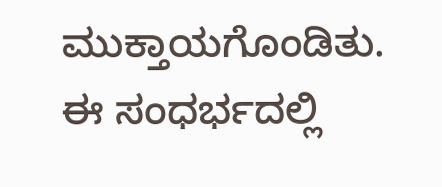ಮುಕ್ತಾಯಗೊಂಡಿತು. ಈ ಸಂಧರ್ಭದಲ್ಲಿ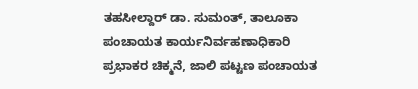ತಹಸೀಲ್ದಾರ್ ಡಾ. ಸುಮಂತ್, ತಾಲೂಕಾ ಪಂಚಾಯತ ಕಾರ್ಯನಿರ್ವಹಣಾಧಿಕಾರಿ ಪ್ರಭಾಕರ ಚಿಕ್ಮನೆ, ಜಾಲಿ ಪಟ್ಟಣ ಪಂಚಾಯತ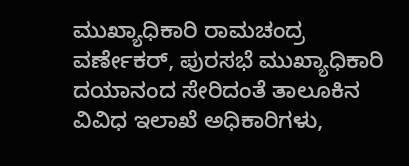ಮುಖ್ಯಾಧಿಕಾರಿ ರಾಮಚಂದ್ರ ವರ್ಣೇಕರ್, ಪುರಸಭೆ ಮುಖ್ಯಾಧಿಕಾರಿ ದಯಾನಂದ ಸೇರಿದಂತೆ ತಾಲೂಕಿನ ವಿವಿಧ ಇಲಾಖೆ ಅಧಿಕಾರಿಗಳು,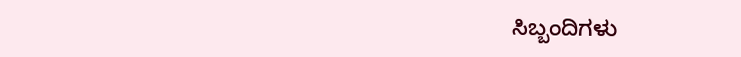ಸಿಬ್ಬಂದಿಗಳು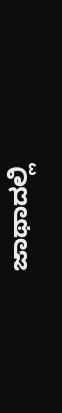ಜಾಥಾದಲ್ಲಿ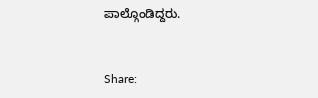ಪಾಲ್ಗೊಂಡಿದ್ದರು.


Share: